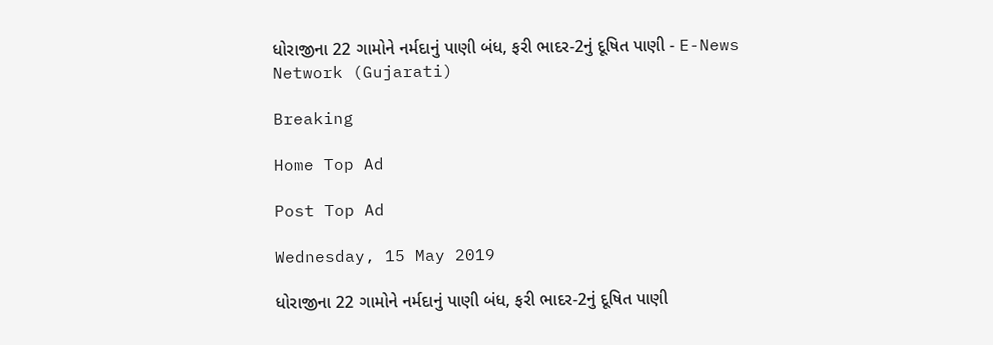ધોરાજીના 22 ગામોને નર્મદાનું પાણી બંધ, ફરી ભાદર-2નું દૂષિત પાણી - E-News Network (Gujarati)

Breaking

Home Top Ad

Post Top Ad

Wednesday, 15 May 2019

ધોરાજીના 22 ગામોને નર્મદાનું પાણી બંધ, ફરી ભાદર-2નું દૂષિત પાણી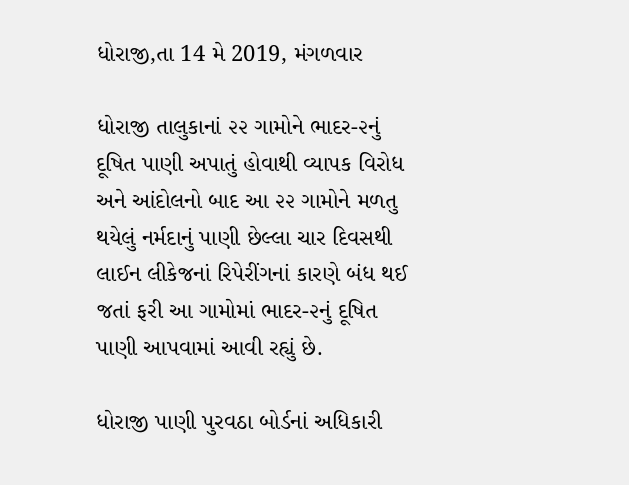ધોરાજી,તા 14 મે 2019, મંગળવાર

ધોરાજી તાલુકાનાં ૨૨ ગામોને ભાદર-૨નું દૂષિત પાણી અપાતું હોવાથી વ્યાપક વિરોધ અને આંદોલનો બાદ આ ૨૨ ગામોને મળતુ થયેલું નર્મદાનું પાણી છેલ્લા ચાર દિવસથી લાઈન લીકેજનાં રિપેરીંગનાં કારણે બંધ થઈ જતાં ફરી આ ગામોમાં ભાદર-૨નું દૂષિત પાણી આપવામાં આવી રહ્યું છે.

ધોરાજી પાણી પુરવઠા બોર્ડનાં અધિકારી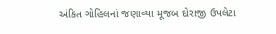અંકિત ગોહિલનાં જણાવ્યા મૂજબ દોરાજી ઉપલેટા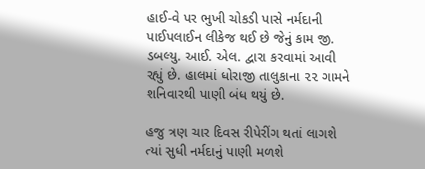હાઈ-વે પર ભુખી ચોકડી પાસે નર્મદાની પાઈપલાઈન લીકેજ થઈ છે જેનું કામ જી. ડબલ્યુ. આઈ. એલ. દ્વારા કરવામાં આવી રહ્યું છે. હાલમાં ધોરાજી તાલુકાના ૨૨ ગામને શનિવારથી પાણી બંધ થયું છે.

હજુ ત્રણ ચાર દિવસ રીપેરીંગ થતાં લાગશે ત્યાં સુધી નર્મદાનું પાણી મળશે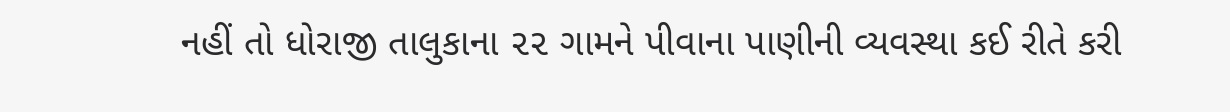નહીં તો ધોરાજી તાલુકાના ૨૨ ગામને પીવાના પાણીની વ્યવસ્થા કઈ રીતે કરી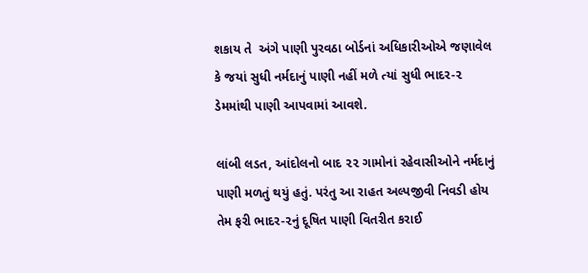શકાય તે  અંગે પાણી પુરવઠા બોર્ડનાં અધિકારીઓએ જણાવેલ કે જયાં સુધી નર્મદાનું પાણી નહીં મળે ત્યાં સુધી ભાદર-૨ ડેમમાંથી પાણી આપવામાં આવશે.

લાંબી લડત, આંદોલનો બાદ ૨૨ ગામોનાં રહેવાસીઓને નર્મદાનું પાણી મળતું થયું હતું. પરંતુ આ રાહત અલ્પજીવી નિવડી હોય તેમ ફરી ભાદર-૨નું દૂષિત પાણી વિતરીત કરાઈ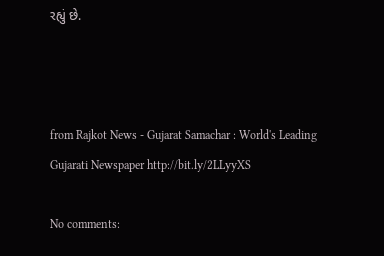રહ્યું છે.



from Rajkot News - Gujarat Samachar : World's Leading Gujarati Newspaper http://bit.ly/2LLyyXS

No comments: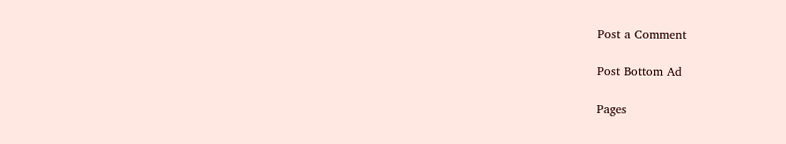Post a Comment

Post Bottom Ad

Pages